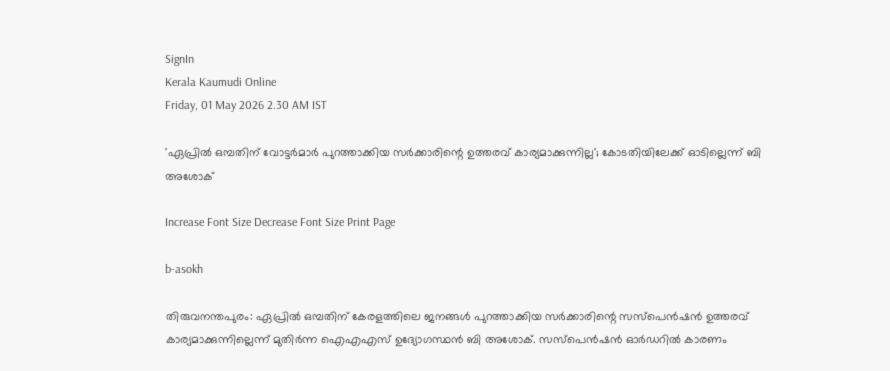SignIn
Kerala Kaumudi Online
Friday, 01 May 2026 2.30 AM IST

'ഏപ്രിൽ ഒമ്പതിന് വോട്ടർമാർ പുറത്താക്കിയ സർക്കാരിന്റെ ഉത്തരവ് കാര്യമാക്കുന്നില്ല'; കോടതിയിലേക്ക് ഓടില്ലെന്ന് ബി അശോക്

Increase Font Size Decrease Font Size Print Page

b-asokh

തിരുവനന്തപുരം: ഏപ്രിൽ ഒമ്പതിന് കേരളത്തിലെ ജനങ്ങൾ പുറത്താക്കിയ സർക്കാരിന്റെ സസ്‌പെൻഷൻ ഉത്തരവ് കാര്യമാക്കുന്നില്ലെന്ന് മുതിർന്ന ഐഎഎസ് ഉദ്യോഗസ്ഥൻ ബി അശോക്. സസ്‌പെൻഷൻ ഓർഡറിൽ കാരണം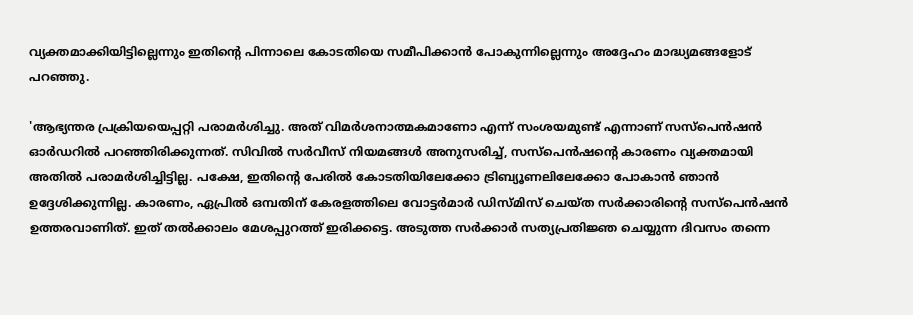വ്യക്തമാക്കിയിട്ടില്ലെന്നും ഇതിന്റെ പിന്നാലെ കോടതിയെ സമീപിക്കാൻ പോകുന്നില്ലെന്നും അദ്ദേഹം മാദ്ധ്യമങ്ങളോട് പറഞ്ഞു.

'ആഭ്യന്തര പ്രക്രിയയെപ്പറ്റി പരാമർശിച്ചു. അത് വിമർശനാത്മകമാണോ എന്ന് സംശയമുണ്ട് എന്നാണ് സസ്‌പെൻഷൻ ഓർഡറിൽ പറഞ്ഞിരിക്കുന്നത്. സിവിൽ സർവീസ് നിയമങ്ങൾ അനുസരിച്ച്, സസ്‌പെൻഷന്റെ കാരണം വ്യക്തമായി അതിൽ പരാമർശിച്ചിട്ടില്ല. പക്ഷേ, ഇതിന്റെ പേരിൽ കോടതിയിലേക്കോ ട്രിബ്യൂണലിലേക്കോ പോകാൻ ഞാൻ ഉദ്ദേശിക്കുന്നില്ല. കാരണം, ഏപ്രിൽ ഒമ്പതിന് കേരളത്തിലെ വോട്ടർമാർ ഡിസ്‌മിസ് ചെയ്‌ത സർക്കാരിന്റെ സസ്‌പെൻഷൻ ഉത്തരവാണിത്. ഇത് തൽക്കാലം മേശപ്പുറത്ത് ഇരിക്കട്ടെ. അടുത്ത സർക്കാർ സത്യപ്രതിജ്ഞ ചെയ്യുന്ന ദിവസം തന്നെ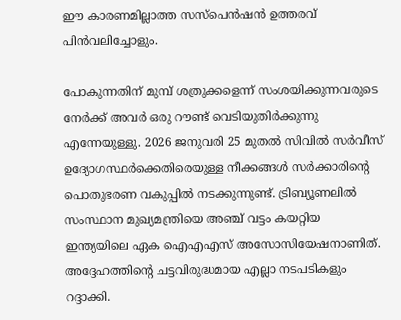ഈ കാരണമില്ലാത്ത സസ്‌പെൻഷൻ ഉത്തരവ് പിൻവലിച്ചോളും.

പോകുന്നതിന് മുമ്പ് ശത്രുക്കളെന്ന് സംശയിക്കുന്നവരുടെ നേർക്ക് അവർ ഒരു റൗണ്ട് വെടിയുതിർക്കുന്നു എന്നേയുള്ളു. 2026 ജനുവരി 25 മുതൽ സിവിൽ സർവീസ് ഉദ്യോഗസ്ഥർക്കെതിരെയുള്ള നീക്കങ്ങൾ സർക്കാരിന്റെ പൊതുഭരണ വകുപ്പിൽ നടക്കുന്നുണ്ട്. ട്രിബ്യൂണലിൽ സംസ്ഥാന മുഖ്യമന്ത്രിയെ അഞ്ച് വട്ടം കയറ്റിയ ഇന്ത്യയിലെ ഏക ഐഎഎസ് അസോസിയേഷനാണിത്. അദ്ദേഹത്തിന്റെ ചട്ടവിരുദ്ധമായ എല്ലാ നടപടികളും റദ്ദാക്കി.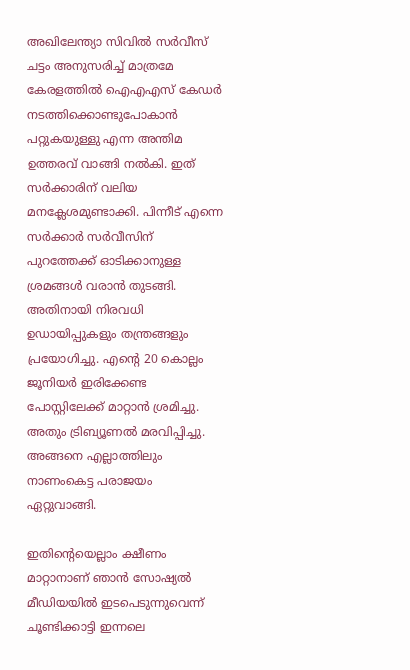അഖിലേന്ത്യാ സിവിൽ സർവീസ് ചട്ടം അനുസരിച്ച് മാത്രമേ കേരളത്തിൽ ഐഎഎസ് കേഡർ നടത്തിക്കൊണ്ടുപോകാൻ പറ്റുകയുള്ളു എന്ന അന്തിമ ഉത്തരവ് വാങ്ങി നൽകി. ഇത് സർക്കാരിന് വലിയ മനക്ലേശമുണ്ടാക്കി. പിന്നീട് എന്നെ സർക്കാർ സർവീസിന് പുറത്തേക്ക് ഓടിക്കാനുള്ള ശ്രമങ്ങൾ വരാൻ തുടങ്ങി. അതിനായി നിരവധി ഉഡായിപ്പുകളും തന്ത്രങ്ങളും പ്രയോഗിച്ചു. എന്റെ 20 കൊല്ലം ജൂനിയർ ഇരിക്കേണ്ട പോസ്റ്റിലേക്ക് മാറ്റാൻ ശ്രമിച്ചു. അതും ട്രിബ്യൂണൽ മരവിപ്പിച്ചു. അങ്ങനെ എല്ലാത്തിലും നാണംകെട്ട പരാജയം ഏറ്റുവാങ്ങി.

ഇതിന്റെയെല്ലാം ക്ഷീണം മാറ്റാനാണ് ഞാൻ സോഷ്യൽ മീഡിയയിൽ ഇടപെടുന്നുവെന്ന് ചൂണ്ടിക്കാട്ടി ഇന്നലെ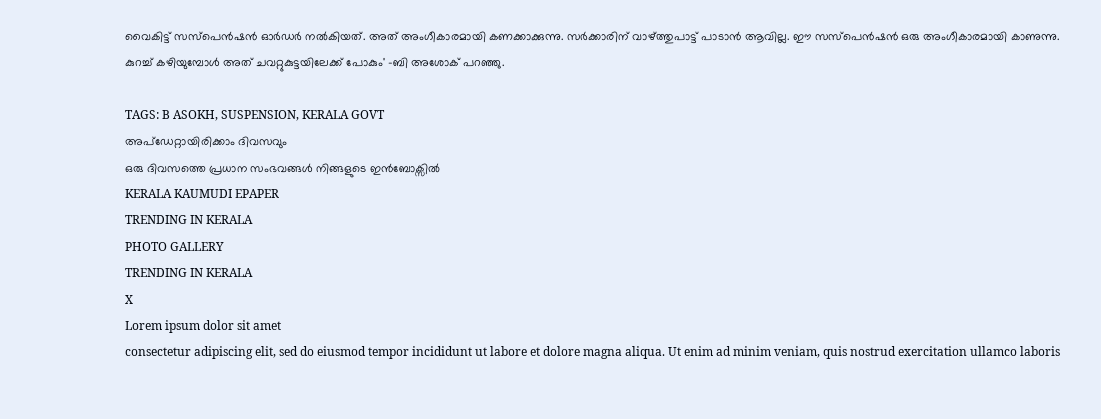വൈകിട്ട് സസ്‌പെൻഷൻ ഓർഡർ നൽകിയത്. അത് അംഗീകാരമായി കണക്കാക്കുന്നു. സർക്കാരിന് വാഴ്‌ത്തുപാട്ട് പാടാൻ ആവില്ല. ഈ സസ്‌പെൻഷൻ ഒരു അംഗീകാരമായി കാണുന്നു. കുറച്ച് കഴിയുമ്പോൾ അത് ചവറ്റുകുട്ടയിലേക്ക് പോകും' -ബി അശോക് പറഞ്ഞു.

TAGS: B ASOKH, SUSPENSION, KERALA GOVT
അപ്ഡേറ്റായിരിക്കാം ദിവസവും
ഒരു ദിവസത്തെ പ്രധാന സംഭവങ്ങൾ നിങ്ങളുടെ ഇൻബോക്സിൽ
KERALA KAUMUDI EPAPER
TRENDING IN KERALA
PHOTO GALLERY
TRENDING IN KERALA
X
Lorem ipsum dolor sit amet
consectetur adipiscing elit, sed do eiusmod tempor incididunt ut labore et dolore magna aliqua. Ut enim ad minim veniam, quis nostrud exercitation ullamco laboris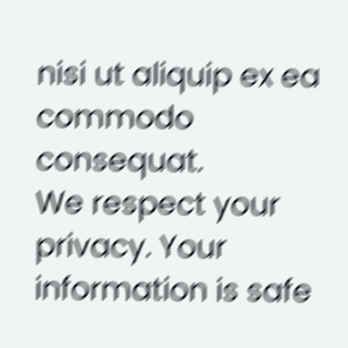nisi ut aliquip ex ea commodo consequat.
We respect your privacy. Your information is safe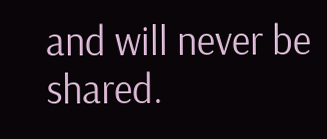and will never be shared.